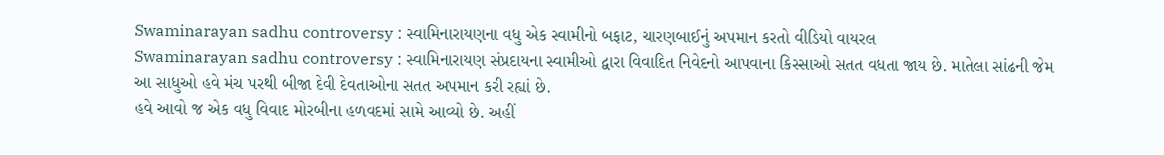Swaminarayan sadhu controversy : સ્વામિનારાયણના વધુ એક સ્વામીનો બફાટ, ચારણબાઈનું અપમાન કરતો વીડિયો વાયરલ
Swaminarayan sadhu controversy : સ્વામિનારાયણ સંપ્રદાયના સ્વામીઓ દ્વારા વિવાદિત નિવેદનો આપવાના કિસ્સાઓ સતત વધતા જાય છે. માતેલા સાંઢની જેમ આ સાધુઓ હવે મંચ પરથી બીજા દેવી દેવતાઓના સતત અપમાન કરી રહ્યાં છે.
હવે આવો જ એક વધુ વિવાદ મોરબીના હળવદમાં સામે આવ્યો છે. અહીં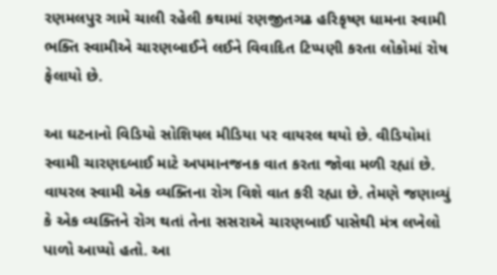રણમલપુર ગામે ચાલી રહેલી કથામાં રણજીતગઢ હરિકૃષ્ણ ધામના સ્વામી ભક્તિ સ્વામીએ ચારણબાઈને લઈને વિવાદિત ટિપ્પણી કરતા લોકોમાં રોષ ફેલાયો છે.

આ ઘટનાનો વિડિયો સોશિયલ મીડિયા પર વાયરલ થયો છે. વીડિયોમાં સ્વામી ચારણદબાઈ માટે અપમાનજનક વાત કરતા જોવા મળી રહ્યાં છે.
વાયરલ સ્વામી એક વ્યક્તિના રોગ વિશે વાત કરી રહ્યા છે. તેમણે જણાવ્યું કે એક વ્યક્તિને રોગ થતાં તેના સસરાએ ચારણબાઈ પાસેથી મંત્ર લખેલો પાળો આપ્યો હતો. આ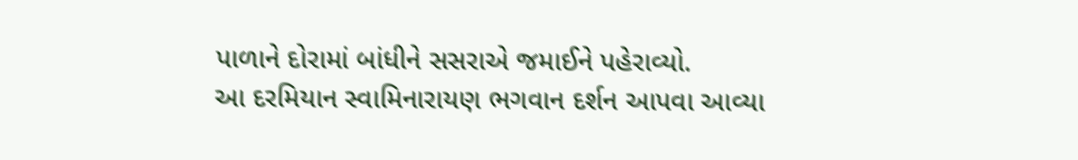પાળાને દોરામાં બાંધીને સસરાએ જમાઈને પહેરાવ્યો.
આ દરમિયાન સ્વામિનારાયણ ભગવાન દર્શન આપવા આવ્યા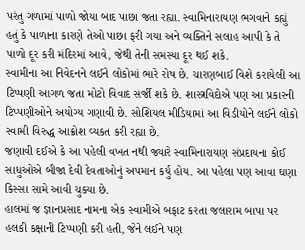પરંતુ ગળામાં પાળો જોયા બાદ પાછા જતા રહ્યા. સ્વામિનારાયણ ભગવાને કહ્યું હતું કે પાળાના કારણે તેઓ પાછા ફરી ગયા અને વ્યક્તિને સલાહ આપી કે તે પાળો દૂર કરી મંદિરમાં આવે, જેથી તેની સમસ્યા દૂર થઈ શકે.
સ્વામીના આ નિવેદનને લઈને લોકોમાં ભારે રોષ છે. ચારણબાઈ વિશે કરાયેલી આ ટિપ્પણી આગળ જતા મોટો વિવાદ સર્જી શકે છે. શાસ્ત્રવિદોએ પણ આ પ્રકારની ટિપ્પણીઓને અયોગ્ય ગણાવી છે. સોશિયલ મીડિયામાં આ વિડીયોને લઈને લોકો સ્વામી વિરુદ્ધ આક્રોશ વ્યકત કરી રહ્યા છે.
જણાવી દઈએ કે આ પહેલી વખત નથી જ્યારે સ્વામિનારાયણ સંપ્રદાયના કોઈ સાધુઓએ બીજા દેવી દેવતાઓનું અપમાન કર્યુ હોય. આ પહેલા પણ આવા ઘણા કિસ્સા સામે આવી ચુક્યા છે.
હાલમાં જ જ્ઞાનપ્રસાદ નામના એક સ્વામીએ બફાટ કરતા જલારામ બાપા પર હલકી કક્ષાની ટિપ્પણી કરી હતી, જેને લઈને પણ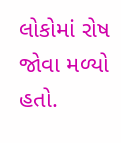લોકોમાં રોષ જોવા મળ્યો હતો.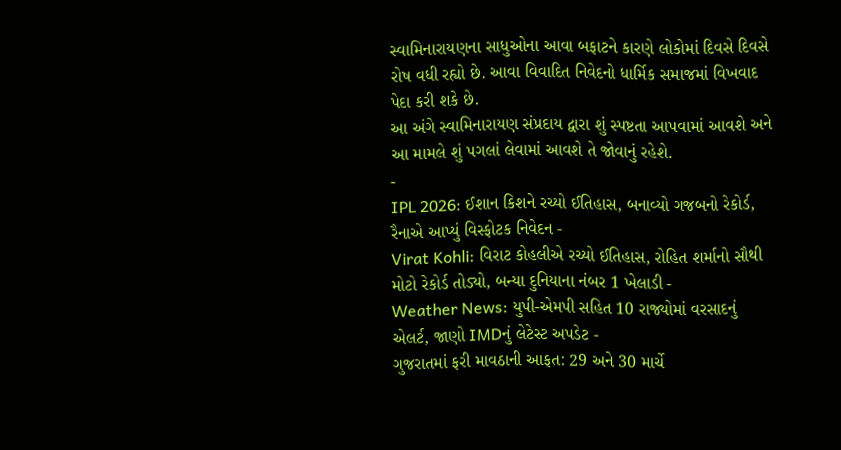સ્વામિનારાયણના સાધુઓના આવા બફાટને કારણે લોકોમાં દિવસે દિવસે રોષ વધી રહ્યો છે. આવા વિવાદિત નિવેદનો ધાર્મિક સમાજમાં વિખવાદ પેદા કરી શકે છે.
આ અંગે સ્વામિનારાયણ સંપ્રદાય દ્વારા શું સ્પષ્ટતા આપવામાં આવશે અને આ મામલે શું પગલાં લેવામાં આવશે તે જોવાનું રહેશે.
-
IPL 2026: ઈશાન કિશને રચ્યો ઈતિહાસ, બનાવ્યો ગજબનો રેકોર્ડ, રૈનાએ આપ્યું વિસ્ફોટક નિવેદન -
Virat Kohli: વિરાટ કોહલીએ રચ્યો ઈતિહાસ, રોહિત શર્માનો સૌથી મોટો રેકોર્ડ તોડ્યો, બન્યા દુનિયાના નંબર 1 ખેલાડી -
Weather News: યુપી-એમપી સહિત 10 રાજ્યોમાં વરસાદનું એલર્ટ, જાણો IMDનું લેટેસ્ટ અપડેટ -
ગુજરાતમાં ફરી માવઠાની આફત: 29 અને 30 માર્ચે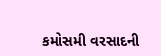કમોસમી વરસાદની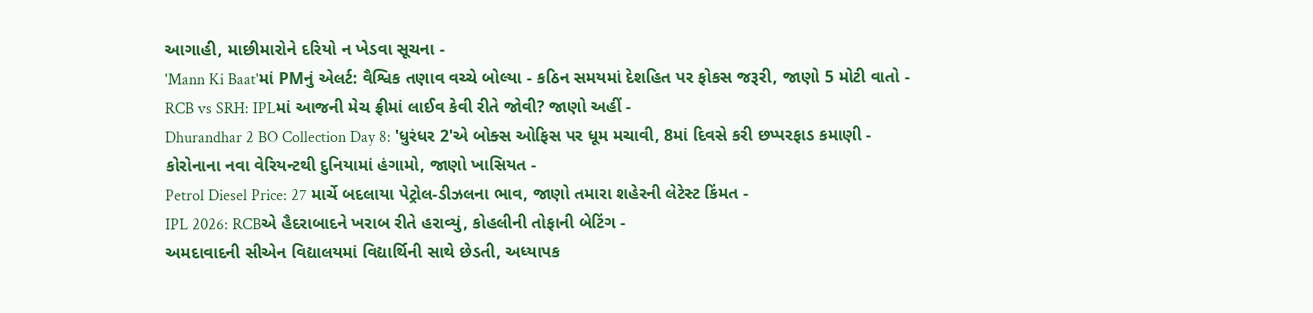આગાહી, માછીમારોને દરિયો ન ખેડવા સૂચના -
'Mann Ki Baat'માં PMનું એલર્ટ: વૈશ્વિક તણાવ વચ્ચે બોલ્યા - કઠિન સમયમાં દેશહિત પર ફોકસ જરૂરી, જાણો 5 મોટી વાતો -
RCB vs SRH: IPLમાં આજની મેચ ફ્રીમાં લાઈવ કેવી રીતે જોવી? જાણો અહીં -
Dhurandhar 2 BO Collection Day 8: 'ધુરંધર 2'એ બોક્સ ઓફિસ પર ધૂમ મચાવી, 8માં દિવસે કરી છપ્પરફાડ કમાણી -
કોરોનાના નવા વેરિયન્ટથી દુનિયામાં હંગામો, જાણો ખાસિયત -
Petrol Diesel Price: 27 માર્ચે બદલાયા પેટ્રોલ-ડીઝલના ભાવ, જાણો તમારા શહેરની લેટેસ્ટ કિંમત -
IPL 2026: RCBએ હૈદરાબાદને ખરાબ રીતે હરાવ્યું, કોહલીની તોફાની બેટિંગ -
અમદાવાદની સીએન વિદ્યાલયમાં વિદ્યાર્થિની સાથે છેડતી, અધ્યાપક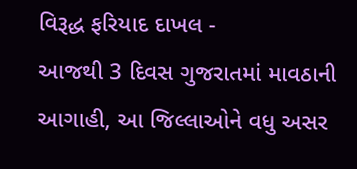વિરૂદ્ધ ફરિયાદ દાખલ -
આજથી 3 દિવસ ગુજરાતમાં માવઠાની આગાહી, આ જિલ્લાઓને વધુ અસર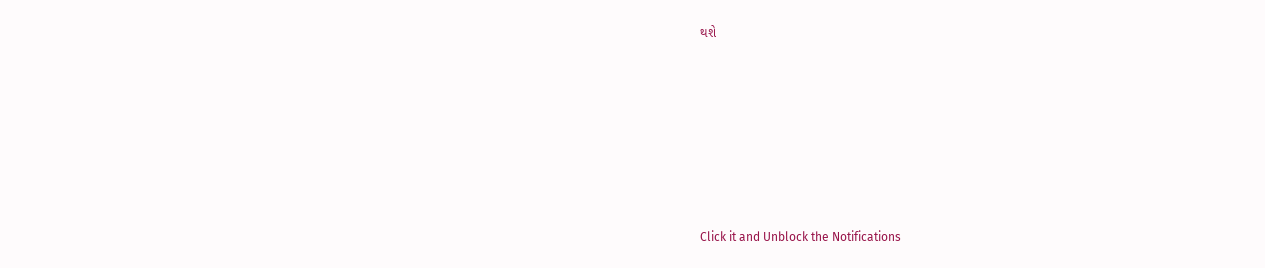થશે










Click it and Unblock the Notifications